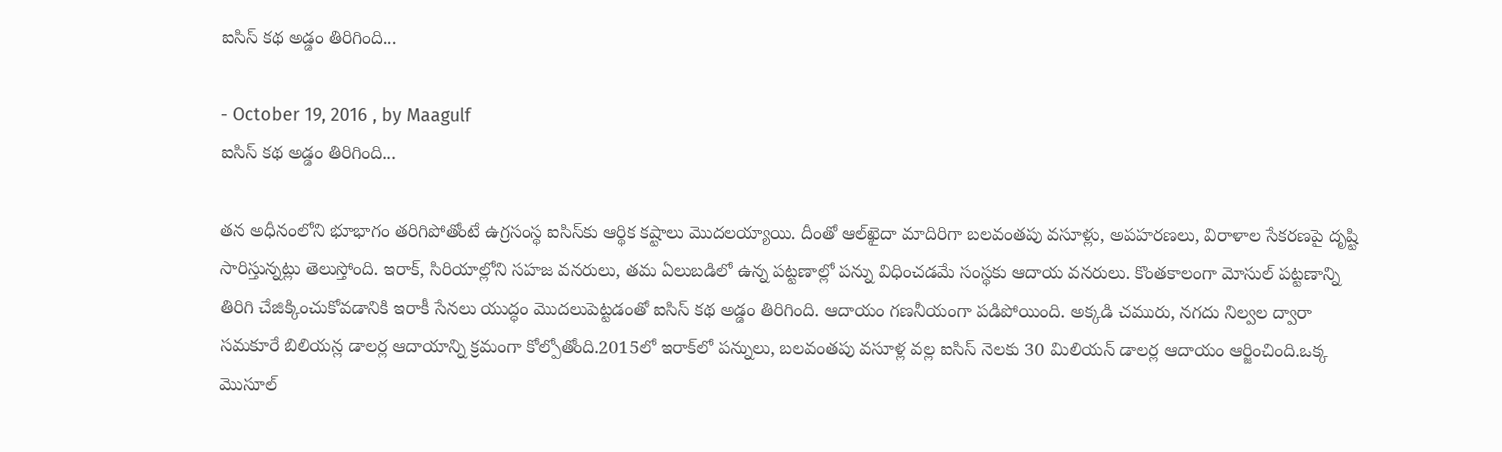ఐసిస్‌ కథ అడ్డం తిరిగింది...

- October 19, 2016 , by Maagulf
ఐసిస్‌ కథ అడ్డం తిరిగింది...

తన అధీనంలోని భూభాగం తరిగిపోతోంటే ఉగ్రసంస్థ ఐసిస్‌కు ఆర్థిక కష్టాలు మొదలయ్యాయి. దీంతో ఆల్‌ఖైదా మాదిరిగా బలవంతపు వసూళ్లు, అపహరణలు, విరాళాల సేకరణపై దృష్టి సారిస్తున్నట్లు తెలుస్తోంది. ఇరాక్, సిరియాల్లోని సహజ వనరులు, తమ ఏలుబడిలో ఉన్న పట్టణాల్లో పన్ను విధించడమే సంస్థకు ఆదాయ వనరులు. కొంతకాలంగా మోసుల్‌ పట్టణాన్ని తిరిగి చేజిక్కించుకోవడానికి ఇరాకీ సేనలు యుద్ధం మొదలుపెట్టడంతో ఐసిస్‌ కథ అడ్డం తిరిగింది. ఆదాయం గణనీయంగా పడిపోయింది. అక్కడి చమురు, నగదు నిల్వల ద్వారా సమకూరే బిలియన్ల డాలర్ల ఆదాయాన్ని క్రమంగా కోల్పోతోంది.2015లో ఇరాక్‌లో పన్నులు, బలవంతపు వసూళ్ల వల్ల ఐసిస్‌ నెలకు 30 మిలియన్‌ డాలర్ల ఆదాయం ఆర్జించింది.ఒక్క మొసూల్‌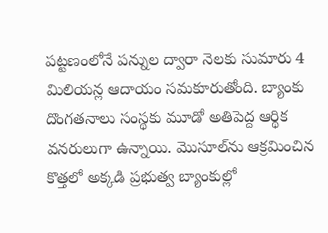పట్టణంలోనే పన్నుల ద్వారా నెలకు సుమారు 4 మిలియన్ల ఆదాయం సమకూరుతోంది. బ్యాంకు దొంగతనాలు సంస్థకు మూడో అతిపెద్ద ఆర్థిక వనరులుగా ఉన్నాయి. మొసూల్‌ను ఆక్రమించిన కొత్తలో అక్కడి ప్రభుత్వ బ్యాంకుల్లో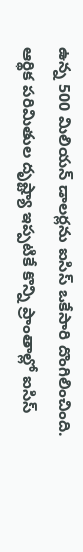ఉన్న 500 మిలియన్‌ డాలర్లను ఐసిస్‌ ఒకేసారి దొంగిలించింది. ఆర్థిక పరిమితుల దృష్ట్యా ఇప్పటికే కొన్ని ప్రాంతాల్లో ఐసిస్‌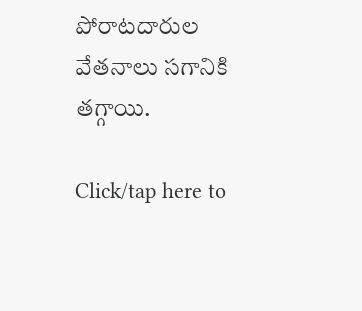పోరాటదారుల వేతనాలు సగానికి తగ్గాయి.

Click/tap here to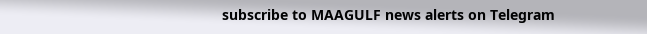subscribe to MAAGULF news alerts on Telegram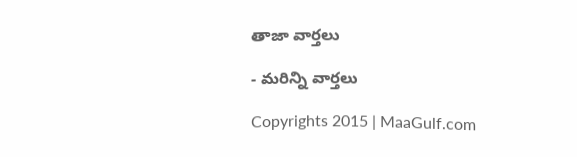తాజా వార్తలు

- మరిన్ని వార్తలు

Copyrights 2015 | MaaGulf.com